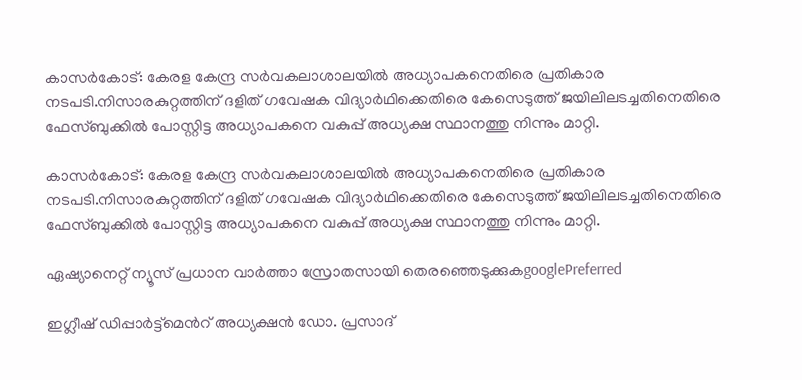കാസര്‍കോട്‍: കേരള കേന്ദ്ര സർവകലാശാലയിൽ അധ്യാപകനെതിരെ പ്രതികാര നടപടി.നിസാരകുറ്റത്തിന് ദളിത് ഗവേഷക വിദ്യാർഥിക്കെതിരെ കേസെടുത്ത് ജയിലിലടച്ചതിനെതിരെ ഫേസ്ബുക്കിൽ പോസ്റ്റിട്ട അധ്യാപകനെ വകുപ്പ് അധ്യക്ഷ സ്ഥാനത്തു നിന്നും മാറ്റി.

കാസര്‍കോട്‍: കേരള കേന്ദ്ര സർവകലാശാലയിൽ അധ്യാപകനെതിരെ പ്രതികാര നടപടി.നിസാരകുറ്റത്തിന് ദളിത് ഗവേഷക വിദ്യാർഥിക്കെതിരെ കേസെടുത്ത് ജയിലിലടച്ചതിനെതിരെ ഫേസ്ബുക്കിൽ പോസ്റ്റിട്ട അധ്യാപകനെ വകുപ്പ് അധ്യക്ഷ സ്ഥാനത്തു നിന്നും മാറ്റി.

ഏഷ്യാനെറ്റ് ന്യൂസ് പ്രധാന വാർത്താ സ്രോതസായി തെരഞ്ഞെടുക്കുകgooglePreferred

ഇഗ്ലീഷ് ഡിപ്പാര്‍ട്ട്മെന്‍റ് അധ്യക്ഷൻ ഡോ. പ്രസാദ്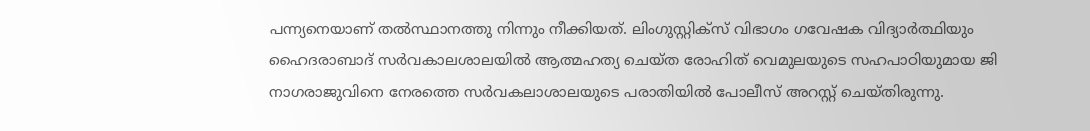പന്ന്യനെയാണ് തൽസ്ഥാനത്തു നിന്നും നീക്കിയത്. ലിംഗുസ്റ്റിക്സ് വിഭാഗം ഗവേഷക വിദ്യാർത്ഥിയും ഹൈദരാബാദ് സർവകാലശാലയിൽ ആത്മഹത്യ ചെയ്ത രോഹിത് വെമുലയുടെ സഹപാഠിയുമായ ജി നാഗരാജുവിനെ നേരത്തെ സർവകലാശാലയുടെ പരാതിയിൽ പോലീസ് അറസ്റ്റ് ചെയ്തിരുന്നു.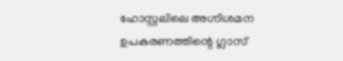ഹോസ്റ്റലിലെ അഗ്നിശമന ഉപകരണത്തിന്റെ ഗ്ലാസ്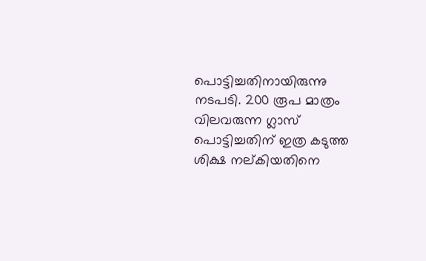പൊട്ടിച്ചതിനായിരുന്നു നടപടി. 200 രൂപ മാത്രം വിലവരുന്ന ഗ്ലാസ് പൊട്ടിച്ചതിന് ഇത്ര കടുത്ത ശിക്ഷ നല്കിയതിനെ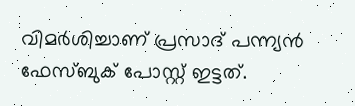വിമർശിച്ചാണ് പ്രസാദ് പന്ന്യൻ ഫേസ്ബുക് പോസ്റ്റ് ഇട്ടത്.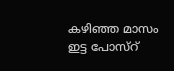കഴിഞ്ഞ മാസം ഇട്ട പോസ്റ്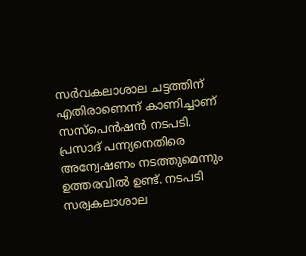സർവകലാശാല ചട്ടത്തിന് എതിരാണെന്ന് കാണിച്ചാണ് സസ്‌പെൻഷൻ നടപടി. പ്രസാദ് പന്ന്യനെതിരെ അന്വേഷണം നടത്തുമെന്നും ഉത്തരവിൽ ഉണ്ട്. നടപടി സര്വകലാശാല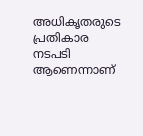അധികൃതരുടെ പ്രതികാര നടപടി ആണെന്നാണ്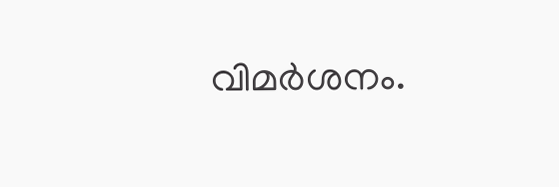വിമർശനം.